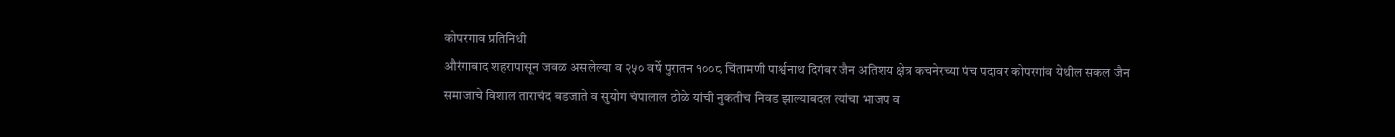कोपरगाव प्रतिनिधी
औरंगाबाद शहरापासून जवळ असलेल्या व २५० वर्षे पुरातन १००८ चिंतामणी पार्श्वनाथ दिगंबर जैन अतिशय क्षेत्र कचनेरच्या पंच पदावर कोपरगांव येथील सकल जैन समाजाचे विशाल ताराचंद बडजाते व सुयोग चंपालाल ठोळे यांची नुकतीच निवड झाल्याबदल त्यांचा भाजप व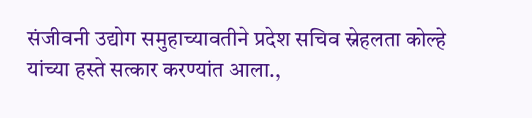संजीवनी उद्योग समुहाच्यावतीने प्रदेश सचिव स्नेहलता कोल्हे यांच्या हस्ते सत्कार करण्यांत आला.,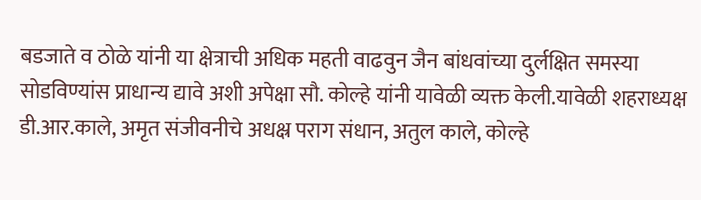बडजाते व ठोळे यांनी या क्षेत्राची अधिक महती वाढवुन जैन बांधवांच्या दुर्लक्षित समस्या सोडविण्यांस प्राधान्य द्यावे अशी अपेक्षा सौ. कोल्हे यांनी यावेळी व्यक्त केली.यावेळी शहराध्यक्ष डी.आर.काले, अमृत संजीवनीचे अधक्ष्र पराग संधान, अतुल काले, कोल्हे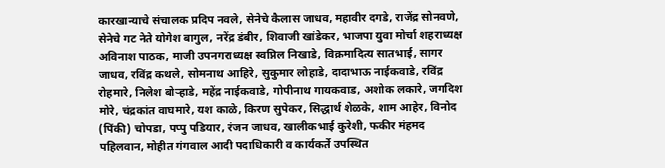कारखान्याचे संचालक प्रदिप नवले, सेनेचे कैलास जाधव, महावीर दगडे, राजेंद्र सोनवणे, सेनेचे गट नेते योगेश बागुल, नरेंद्र डंबीर, शिवाजी खांडेकर, भाजपा युवा मोर्चा शहराध्यक्ष अविनाश पाठक, माजी उपनगराध्यक्ष स्वप्निल निखाडे, विक्रमादित्य सातभाई, सागर जाधव, रविंद्र कथले, सोमनाथ आहिरे, सुकुमार लोहाडे, दादाभाऊ नाईकवाडे, रविंद्र रोहमारे, निलेश बोऱ्हाडे, महेंद्र नाईकवाडे, गोपीनाथ गायकवाड, अशोक लकारे, जगदिश मोरे, चंद्रकांत वाघमारे, यश काळे, किरण सुपेकर, सिद्धार्थ शेळके, शाम आहेर, विनोद (पिंकी) चोपडा, पप्पु पडियार, रंजन जाधव, खालीकभाई कुरेशी, फकीर मंहमद पहिलवान, मोहीत गंगवाल आदी पदाधिकारी व कार्यकर्ते उपस्थित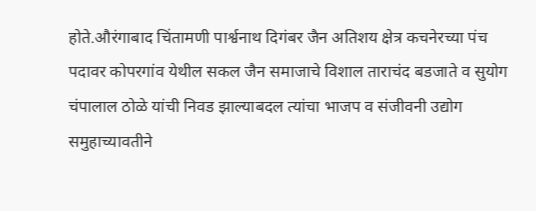होते.औरंगाबाद चिंतामणी पार्श्वनाथ दिगंबर जैन अतिशय क्षेत्र कचनेरच्या पंच पदावर कोपरगांव येथील सकल जैन समाजाचे विशाल ताराचंद बडजाते व सुयोग चंपालाल ठोळे यांची निवड झाल्याबदल त्यांचा भाजप व संजीवनी उद्योग समुहाच्यावतीने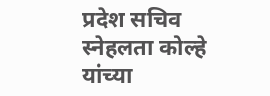प्रदेश सचिव स्नेहलता कोल्हे यांच्या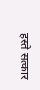हस्ते सत्कार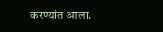करण्यांत आला.